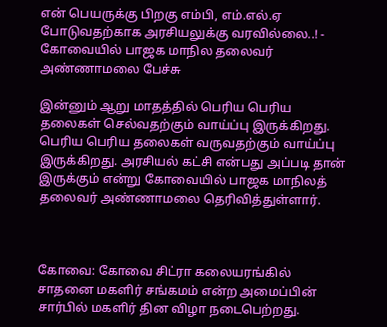என் பெயருக்கு பிறகு எம்பி, எம்.எல்.ஏ போடுவதற்காக அரசியலுக்கு வரவில்லை..! - கோவையில் பாஜக மாநில தலைவர் அண்ணாமலை பேச்சு

இன்னும் ஆறு மாதத்தில் பெரிய பெரிய தலைகள் செல்வதற்கும் வாய்ப்பு இருக்கிறது. பெரிய பெரிய தலைகள் வருவதற்கும் வாய்ப்பு இருக்கிறது. அரசியல் கட்சி என்பது அப்படி தான் இருக்கும் என்று கோவையில் பாஜக மாநிலத் தலைவர் அண்ணாமலை தெரிவித்துள்ளார்.



கோவை: கோவை சிட்ரா கலையரங்கில் சாதனை மகளிர் சங்கமம் என்ற அமைப்பின் சார்பில் மகளிர் தின விழா நடைபெற்றது.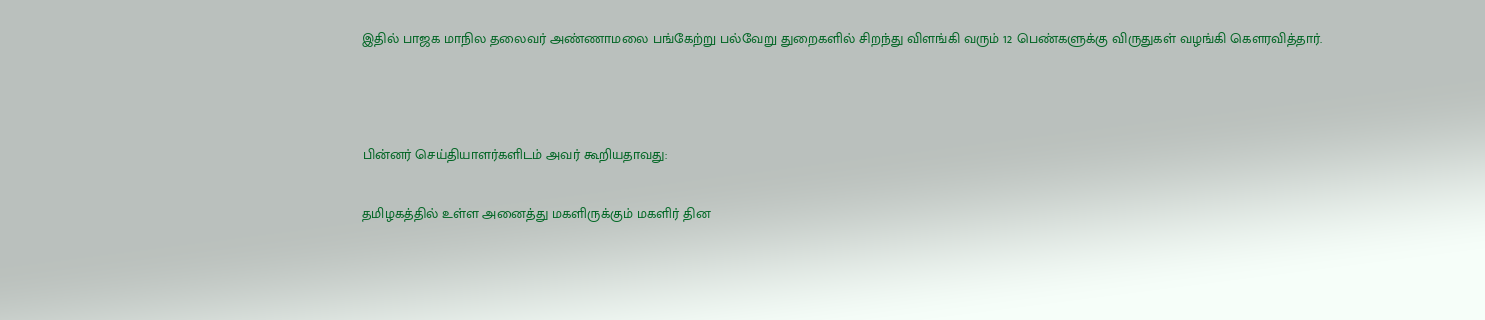இதில் பாஜக மாநில தலைவர் அண்ணாமலை பங்கேற்று பல்வேறு துறைகளில் சிறந்து விளங்கி வரும் 12 பெண்களுக்கு விருதுகள் வழங்கி கௌரவித்தார்.



பின்னர் செய்தியாளர்களிடம் அவர் கூறியதாவது:

தமிழகத்தில் உள்ள அனைத்து மகளிருக்கும் மகளிர் தின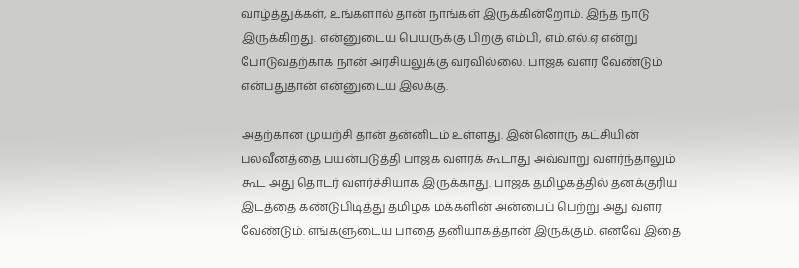வாழ்த்துக்கள், உங்களால் தான் நாங்கள் இருக்கின்றோம். இந்த நாடு இருக்கிறது. என்னுடைய பெயருக்கு பிறகு எம்பி, எம்.எல்.ஏ என்று போடுவதற்காக நான் அரசியலுக்கு வரவில்லை. பாஜக வளர வேண்டும் என்பதுதான் என்னுடைய இலக்கு.

அதற்கான முயற்சி தான் தன்னிடம் உள்ளது. இன்னொரு கட்சியின் பலவீனத்தை பயன்படுத்தி பாஜக வளரக் கூடாது அவ்வாறு வளர்ந்தாலும் கூட அது தொடர் வளர்ச்சியாக இருக்காது. பாஜக தமிழகத்தில் தனக்குரிய இடத்தை கண்டுபிடித்து தமிழக மக்களின் அன்பைப் பெற்று அது வளர வேண்டும். எங்களுடைய பாதை தனியாகத்தான் இருக்கும். எனவே இதை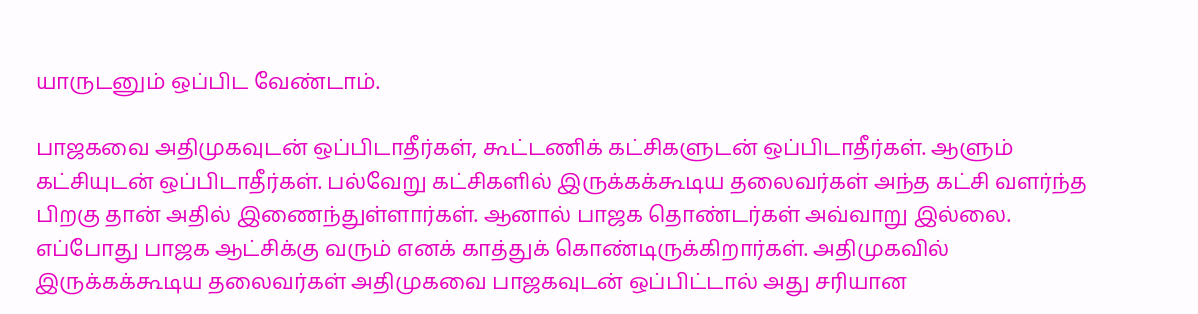யாருடனும் ஒப்பிட வேண்டாம்.

பாஜகவை அதிமுகவுடன் ஒப்பிடாதீர்கள், கூட்டணிக் கட்சிகளுடன் ஒப்பிடாதீர்கள். ஆளும் கட்சியுடன் ஒப்பிடாதீர்கள். பல்வேறு கட்சிகளில் இருக்கக்கூடிய தலைவர்கள் அந்த கட்சி வளர்ந்த பிறகு தான் அதில் இணைந்துள்ளார்கள். ஆனால் பாஜக தொண்டர்கள் அவ்வாறு இல்லை. எப்போது பாஜக ஆட்சிக்கு வரும் எனக் காத்துக் கொண்டிருக்கிறார்கள். அதிமுகவில் இருக்கக்கூடிய தலைவர்கள் அதிமுகவை பாஜகவுடன் ஒப்பிட்டால் அது சரியான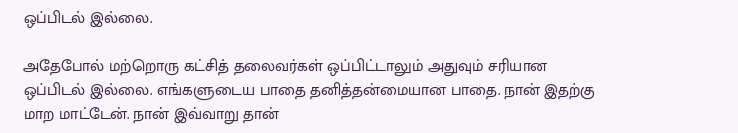ஒப்பிடல் இல்லை.

அதேபோல் மற்றொரு கட்சித் தலைவர்கள் ஒப்பிட்டாலும் அதுவும் சரியான ஒப்பிடல் இல்லை. எங்களுடைய பாதை தனித்தன்மையான பாதை. நான் இதற்கு மாற மாட்டேன். நான் இவ்வாறு தான்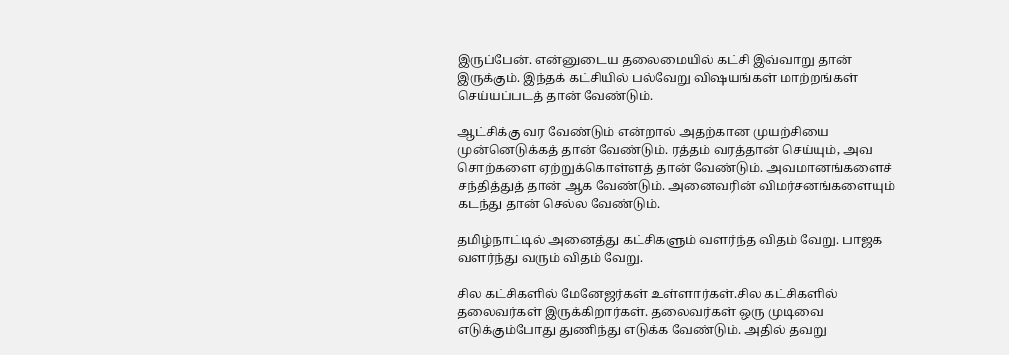இருப்பேன். என்னுடைய தலைமையில் கட்சி இவ்வாறு தான் இருக்கும். இந்தக் கட்சியில் பல்வேறு விஷயங்கள் மாற்றங்கள் செய்யப்படத் தான் வேண்டும்.

ஆட்சிக்கு வர வேண்டும் என்றால் அதற்கான முயற்சியை முன்னெடுக்கத் தான் வேண்டும். ரத்தம் வரத்தான் செய்யும், அவ சொற்களை ஏற்றுக்கொள்ளத் தான் வேண்டும். அவமானங்களைச் சந்தித்துத் தான் ஆக வேண்டும். அனைவரின் விமர்சனங்களையும் கடந்து தான் செல்ல வேண்டும்.

தமிழ்நாட்டில் அனைத்து கட்சிகளும் வளர்ந்த விதம் வேறு. பாஜக வளர்ந்து வரும் விதம் வேறு.

சில கட்சிகளில் மேனேஜர்கள் உள்ளார்கள்.சில கட்சிகளில் தலைவர்கள் இருக்கிறார்கள். தலைவர்கள் ஒரு முடிவை எடுக்கும்போது துணிந்து எடுக்க வேண்டும். அதில் தவறு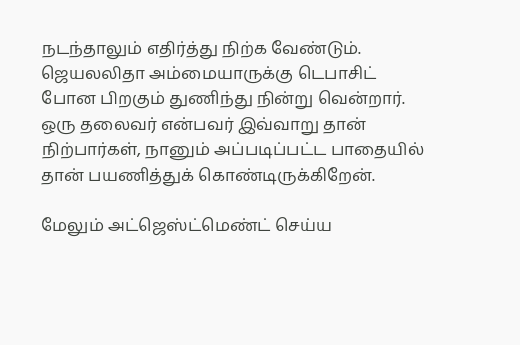நடந்தாலும் எதிர்த்து நிற்க வேண்டும். ஜெயலலிதா அம்மையாருக்கு டெபாசிட் போன பிறகும் துணிந்து நின்று வென்றார். ஒரு தலைவர் என்பவர் இவ்வாறு தான் நிற்பார்கள், நானும் அப்படிப்பட்ட பாதையில் தான் பயணித்துக் கொண்டிருக்கிறேன்.

மேலும் அட்ஜெஸ்ட்மெண்ட் செய்ய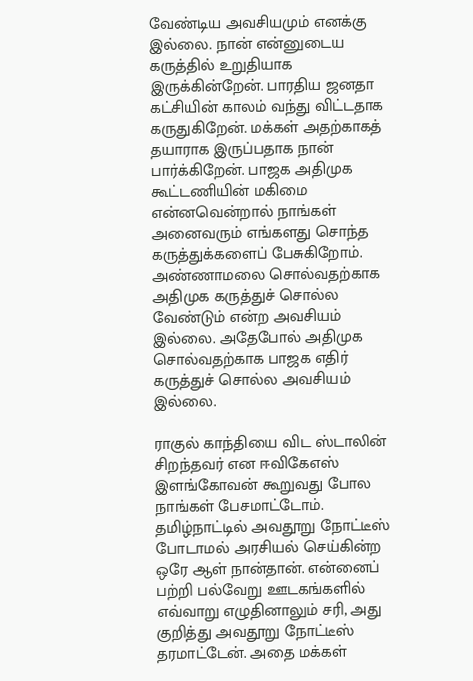வேண்டிய அவசியமும் எனக்கு இல்லை. நான் என்னுடைய கருத்தில் உறுதியாக இருக்கின்றேன். பாரதிய ஜனதா கட்சியின் காலம் வந்து விட்டதாக கருதுகிறேன். மக்கள் அதற்காகத் தயாராக இருப்பதாக நான் பார்க்கிறேன். பாஜக அதிமுக கூட்டணியின் மகிமை என்னவென்றால் நாங்கள் அனைவரும் எங்களது சொந்த கருத்துக்களைப் பேசுகிறோம். அண்ணாமலை சொல்வதற்காக அதிமுக கருத்துச் சொல்ல வேண்டும் என்ற அவசியம் இல்லை. அதேபோல் அதிமுக சொல்வதற்காக பாஜக எதிர் கருத்துச் சொல்ல அவசியம் இல்லை.

ராகுல் காந்தியை விட ஸ்டாலின் சிறந்தவர் என ஈவிகேஎஸ் இளங்கோவன் கூறுவது போல நாங்கள் பேசமாட்டோம். தமிழ்நாட்டில் அவதூறு நோட்டீஸ் போடாமல் அரசியல் செய்கின்ற ஒரே ஆள் நான்தான். என்னைப் பற்றி பல்வேறு ஊடகங்களில் எவ்வாறு எழுதினாலும் சரி, அது குறித்து அவதூறு நோட்டீஸ் தரமாட்டேன். அதை மக்கள்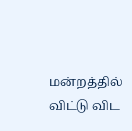மன்றத்தில் விட்டு விட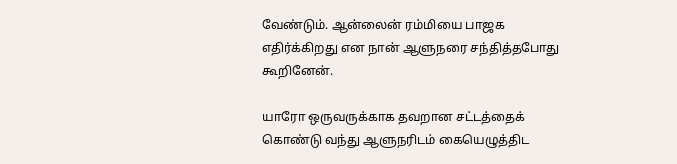வேண்டும். ஆன்லைன் ரம்மியை பாஜக எதிர்க்கிறது என நான் ஆளுநரை சந்தித்தபோது கூறினேன்.

யாரோ ஒருவருக்காக தவறான சட்டத்தைக் கொண்டு வந்து ஆளுநரிடம் கையெழுத்திட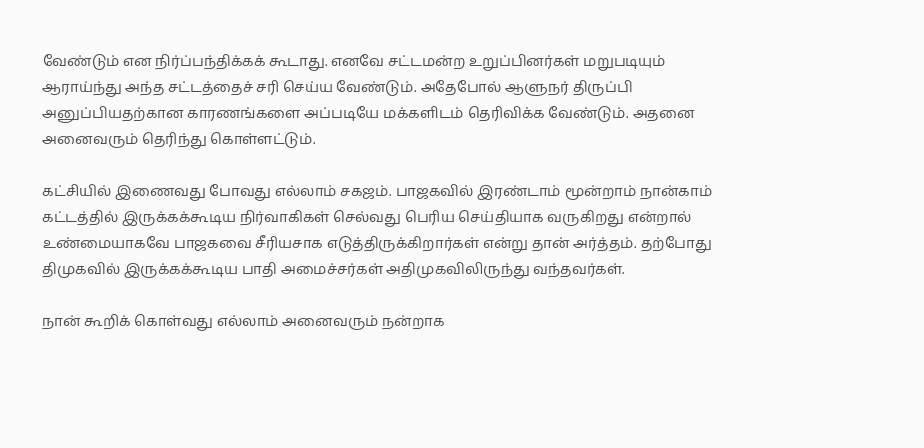வேண்டும் என நிர்ப்பந்திக்கக் கூடாது. எனவே சட்டமன்ற உறுப்பினர்கள் மறுபடியும் ஆராய்ந்து அந்த சட்டத்தைச் சரி செய்ய வேண்டும். அதேபோல் ஆளுநர் திருப்பி அனுப்பியதற்கான காரணங்களை அப்படியே மக்களிடம் தெரிவிக்க வேண்டும். அதனை அனைவரும் தெரிந்து கொள்ளட்டும்.

கட்சியில் இணைவது போவது எல்லாம் சகஜம். பாஜகவில் இரண்டாம் மூன்றாம் நான்காம் கட்டத்தில் இருக்கக்கூடிய நிர்வாகிகள் செல்வது பெரிய செய்தியாக வருகிறது என்றால் உண்மையாகவே பாஜகவை சீரியசாக எடுத்திருக்கிறார்கள் என்று தான் அர்த்தம். தற்போது திமுகவில் இருக்கக்கூடிய பாதி அமைச்சர்கள் அதிமுகவிலிருந்து வந்தவர்கள்.

நான் கூறிக் கொள்வது எல்லாம் அனைவரும் நன்றாக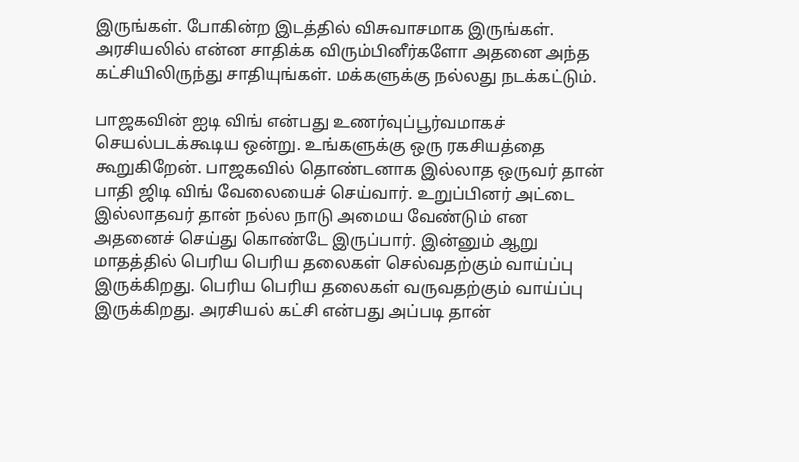இருங்கள். போகின்ற இடத்தில் விசுவாசமாக இருங்கள். அரசியலில் என்ன சாதிக்க விரும்பினீர்களோ அதனை அந்த கட்சியிலிருந்து சாதியுங்கள். மக்களுக்கு நல்லது நடக்கட்டும்.

பாஜகவின் ஐடி விங் என்பது உணர்வுப்பூர்வமாகச் செயல்படக்கூடிய ஒன்று. உங்களுக்கு ஒரு ரகசியத்தை கூறுகிறேன். பாஜகவில் தொண்டனாக இல்லாத ஒருவர் தான் பாதி ஜிடி விங் வேலையைச் செய்வார். உறுப்பினர் அட்டை இல்லாதவர் தான் நல்ல நாடு அமைய வேண்டும் என அதனைச் செய்து கொண்டே இருப்பார். இன்னும் ஆறு மாதத்தில் பெரிய பெரிய தலைகள் செல்வதற்கும் வாய்ப்பு இருக்கிறது. பெரிய பெரிய தலைகள் வருவதற்கும் வாய்ப்பு இருக்கிறது. அரசியல் கட்சி என்பது அப்படி தான்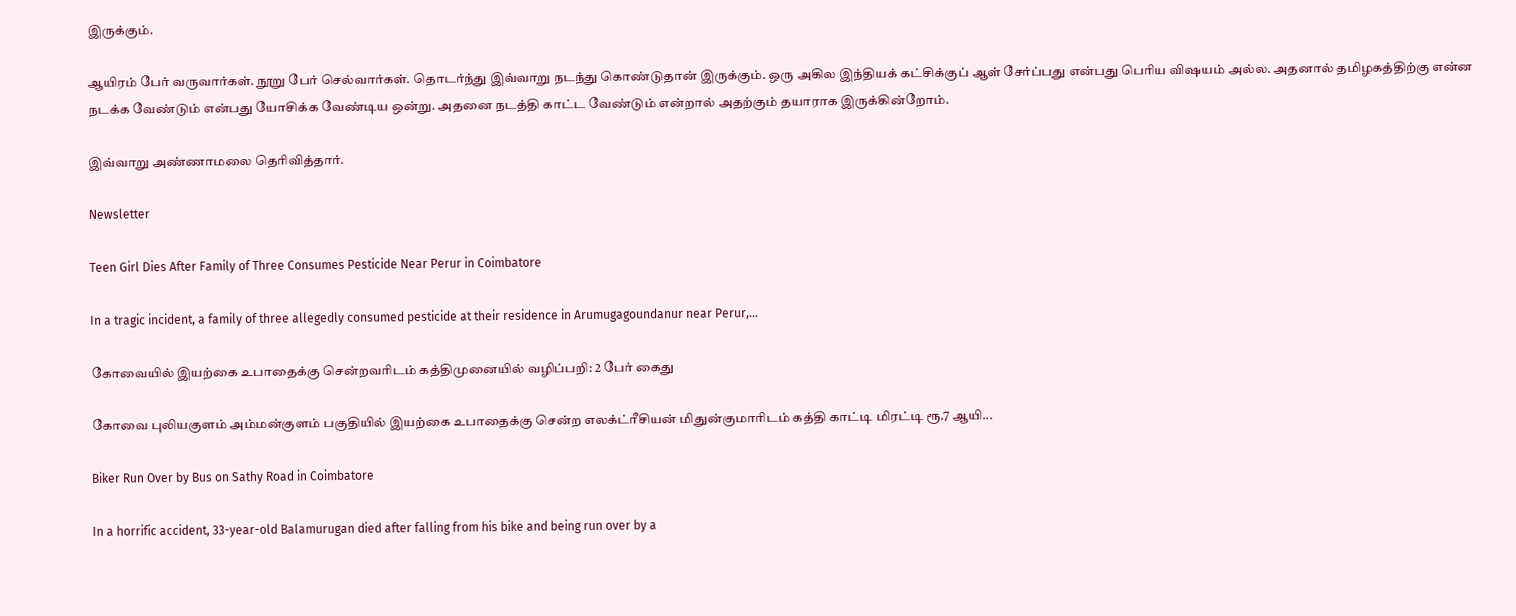இருக்கும்.

ஆயிரம் பேர் வருவார்கள். நூறு பேர் செல்வார்கள். தொடர்ந்து இவ்வாறு நடந்து கொண்டுதான் இருக்கும். ஒரு அகில இந்தியக் கட்சிக்குப் ஆள் சேர்ப்பது என்பது பெரிய விஷயம் அல்ல. அதனால் தமிழகத்திற்கு என்ன நடக்க வேண்டும் என்பது யோசிக்க வேண்டிய ஒன்று. அதனை நடத்தி காட்ட வேண்டும் என்றால் அதற்கும் தயாராக இருக்கின்றோம்.

இவ்வாறு அண்ணாமலை தெரிவித்தார்.

Newsletter

Teen Girl Dies After Family of Three Consumes Pesticide Near Perur in Coimbatore

In a tragic incident, a family of three allegedly consumed pesticide at their residence in Arumugagoundanur near Perur,...

கோவையில் இயற்கை உபாதைக்கு சென்றவரிடம் கத்திமுனையில் வழிப்பறி: 2 பேர் கைது

கோவை புலியகுளம் அம்மன்குளம் பகுதியில் இயற்கை உபாதைக்கு சென்ற எலக்ட்ரீசியன் மிதுன்குமாரிடம் கத்தி காட்டி மிரட்டி ரூ.7 ஆயி...

Biker Run Over by Bus on Sathy Road in Coimbatore

In a horrific accident, 33-year-old Balamurugan died after falling from his bike and being run over by a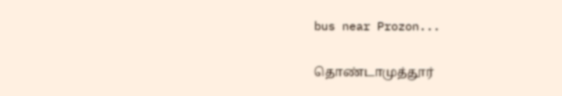bus near Prozon...

தொண்டாமுத்தூர்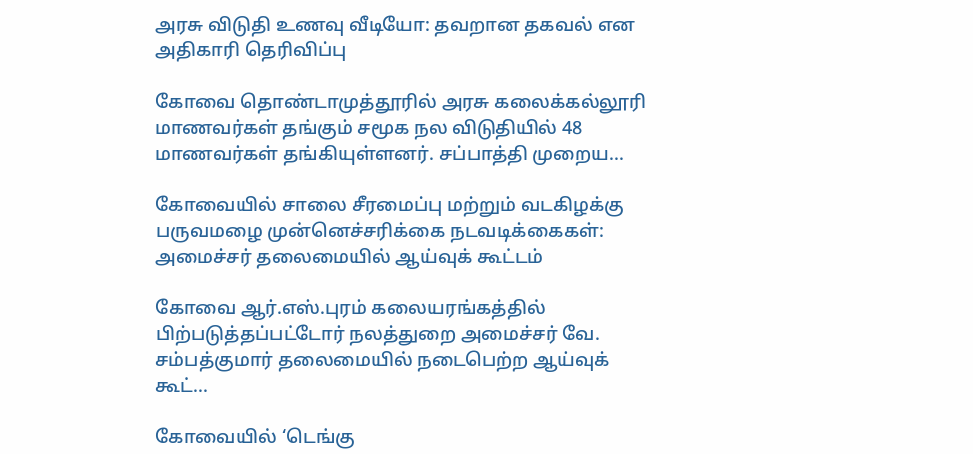அரசு விடுதி உணவு வீடியோ: தவறான தகவல் என அதிகாரி தெரிவிப்பு

கோவை தொண்டாமுத்தூரில் அரசு கலைக்கல்லூரி மாணவர்கள் தங்கும் சமூக நல விடுதியில் 48 மாணவர்கள் தங்கியுள்ளனர். சப்பாத்தி முறைய...

கோவையில் சாலை சீரமைப்பு மற்றும் வடகிழக்கு பருவமழை முன்னெச்சரிக்கை நடவடிக்கைகள்: அமைச்சர் தலைமையில் ஆய்வுக் கூட்டம்

கோவை ஆர்.எஸ்.புரம் கலையரங்கத்தில் பிற்படுத்தப்பட்டோர் நலத்துறை அமைச்சர் வே. சம்பத்குமார் தலைமையில் நடைபெற்ற ஆய்வுக் கூட்...

கோவையில் ‘டெங்கு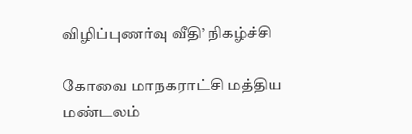விழிப்புணர்வு வீதி’ நிகழ்ச்சி

கோவை மாநகராட்சி மத்திய மண்டலம்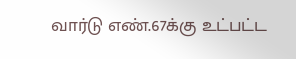வார்டு எண்.67க்கு உட்பட்ட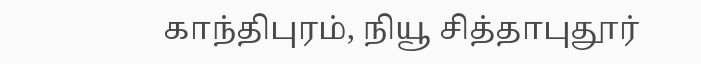காந்திபுரம், நியூ சித்தாபுதூர்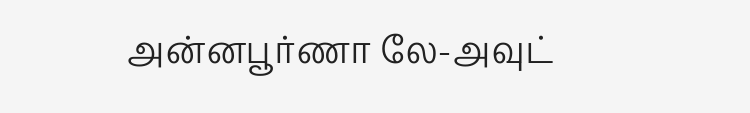அன்னபூர்ணா லே-அவுட்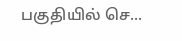பகுதியில் செ...